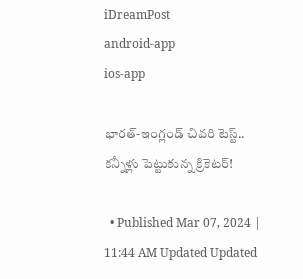iDreamPost
android-app
ios-app

భారత్‌-ఇంగ్లండ్‌ చివరి టెస్ట్‌.. కన్నీళ్లు పెట్టుకున్న క్రికెటర్‌!

  • Published Mar 07, 2024 | 11:44 AM Updated Updated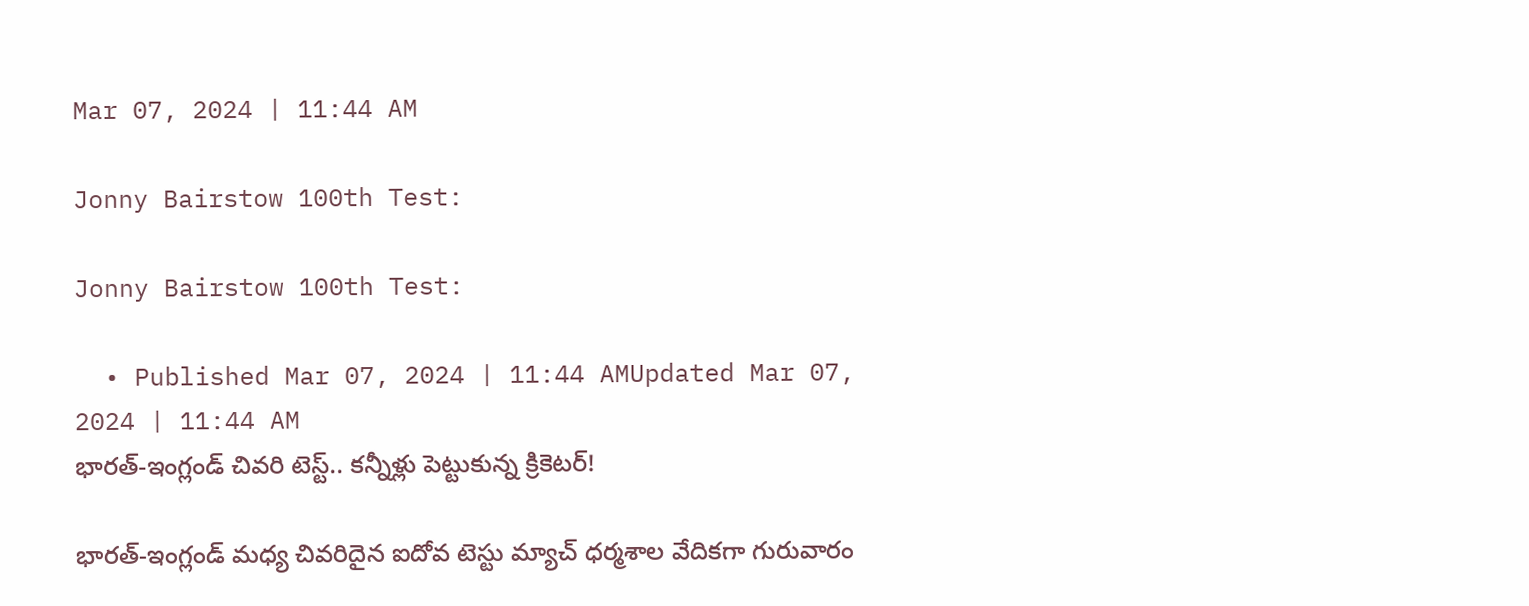Mar 07, 2024 | 11:44 AM

Jonny Bairstow 100th Test:

Jonny Bairstow 100th Test:

  • Published Mar 07, 2024 | 11:44 AMUpdated Mar 07, 2024 | 11:44 AM
భారత్‌-ఇంగ్లండ్‌ చివరి టెస్ట్‌.. కన్నీళ్లు పెట్టుకున్న క్రికెటర్‌!

భారత్‌-ఇంగ్లండ్‌ మధ్య చివరిదైన ఐదోవ టెస్టు మ్యాచ్‌ ధర్మశాల వేదికగా గురువారం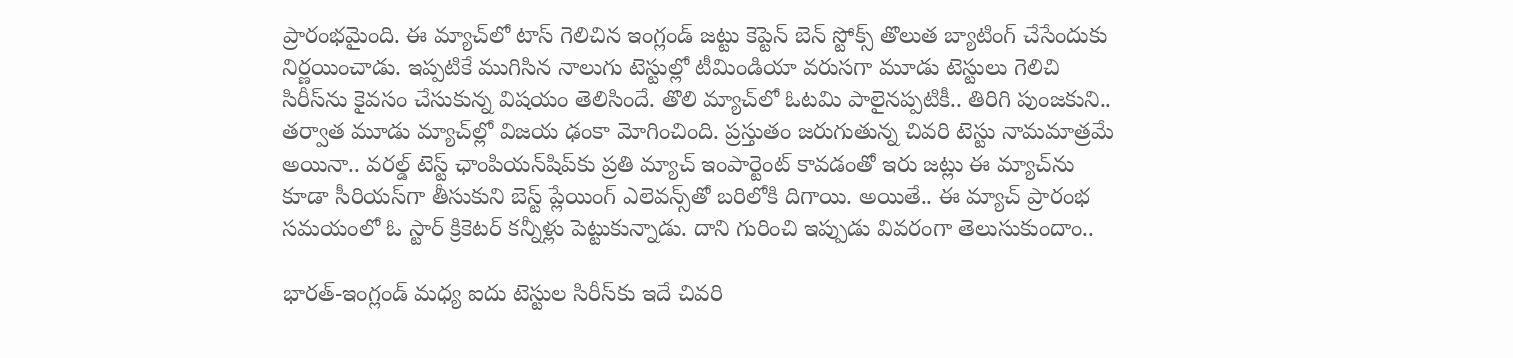ప్రారంభమైంది. ఈ మ్యాచ్‌లో టాస్‌ గెలిచిన ఇంగ్లండ్‌ జట్టు కెప్టెన్‌ బెన్‌ స్టోక్స్‌ తొలుత బ్యాటింగ్‌ చేసేందుకు నిర్ణయించాడు. ఇప్పటికే ముగిసిన నాలుగు టెస్టుల్లో టీమిండియా వరుసగా మూడు టెస్టులు గెలిచి సిరీస్‌ను కైవసం చేసుకున్న విషయం తెలిసిందే. తొలి మ్యాచ్‌లో ఓటమి పాలైనప్పటికీ.. తిరిగి పుంజకుని.. తర్వాత మూడు మ్యాచ్‌ల్లో విజయ ఢంకా మోగించింది. ప్రస్తుతం జరుగుతున్న చివరి టెస్టు నామమాత్రమే అయినా.. వరల్డ్‌ టెస్ట్‌ ఛాంపియన్‌షిప్‌కు ప్రతి మ్యాచ్‌ ఇంపార్టెంట్‌ కావడంతో ఇరు జట్లు ఈ మ్యాచ్‌ను కూడా సీరియస్‌గా తీసుకుని బెస్ట్‌ ప్లేయింగ్‌ ఎలెవన్స్‌తో బరిలోకి దిగాయి. అయితే.. ఈ మ్యాచ్‌ ప్రారంభ సమయంలో ఓ స్టార్‌ క్రికెటర్‌ కన్నీళ్లు పెట్టుకున్నాడు. దాని గురించి ఇప్పుడు వివరంగా తెలుసుకుందాం..

భారత్‌-ఇంగ్లండ్‌ మధ్య ఐదు టెస్టుల సిరీస్‌కు ఇదే చివరి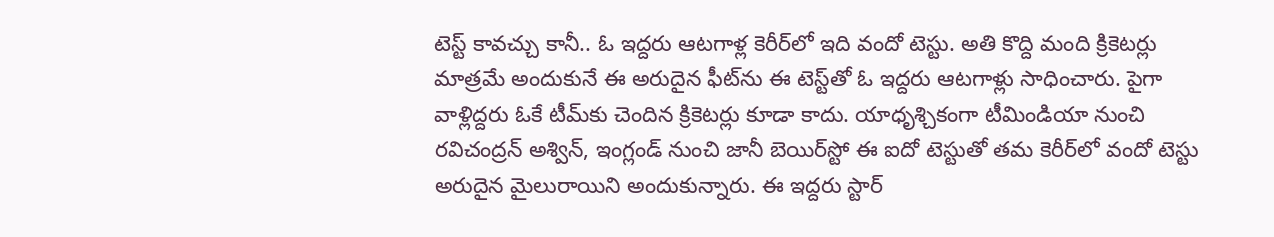టెస్ట్‌ కావచ్చు కానీ.. ఓ ఇద్దరు ఆటగాళ్ల కెరీర్‌లో ఇది వందో టెస్టు. అతి కొద్ది మంది క్రికెటర్లు మాత్రమే అందుకునే ఈ అరుదైన ఫీట్‌ను ఈ టెస్ట్‌తో ఓ ఇద్దరు ఆటగాళ్లు సాధించారు. పైగా వాళ్లిద్దరు ఓకే టీమ్‌కు చెందిన క్రికెటర్లు కూడా కాదు. యాధృశ్చికంగా టీమిండియా నుంచి రవిచంద్రన్‌ అశ్విన్‌, ఇంగ్లండ్‌ నుంచి జానీ బెయిర్‌స్టో ఈ ఐదో టెస్టుతో తమ కెరీర్‌లో వందో టెస్టు అరుదైన మైలురాయిని అందుకున్నారు. ఈ ఇద్దరు స్టార్‌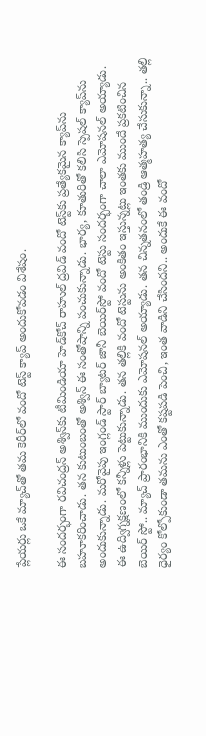ప్లేయర్లు ఒకే మ్యాచ్‌తో తమ కెరీర్‌లో వందో టెస్ట్‌ క్యాప్‌ అందుకోవడం విశేషం.

ఈ సందర్భంగా రవిచంద్రన్‌ అశ్విన్‌కు టీమిండియా హెడ్‌కోచ్‌ రాహుల్‌ ద్రవిడ్‌ వందో టెస్ట్‌కు ప్రత్యేకమైన క్యాప్‌ను బహూకరించాడు. తన కుటుంబంతో అశ్విన్‌ ఈ సంతోషాన్ని పంచుకున్నాడు. భార్య, కూతురితో కలిసి స్పెషల్‌ క్యాప్‌ను అందుకున్నాడు. మరోవైపు ఇంగ్లండ్‌ స్టార్‌ బ్యాటర్‌ జానీ బెయిర్‌స్టో వందో టెస్టు సందర్భంగా చాలా ఎమోషనల్‌ అయ్యాడు. ఈ ఉద్విగ్నక్షణంలో కన్నీళ్లు పెట్టుకున్నాడు. తన తల్లికి వందో టెస్టును అంకితం ఇస్తున్నట్లు ఇంతకు ముందే ప్రకటించిన బెయిర్‌ స్టో.. మ్యాచ్‌ ప్రారంభానికి ముందుకు ఎమోషనల్‌ అయ్యాడు. తన చిన్నతనంలో తండ్రి ఆత్మహత్య చేసుకున్నా.. తల్లి ధైర్యం కోల్పోకుండా తమను ఎంతో కష్టపడి పెంచి, ఇంత వాడిని చేసిందని.. అందుకే ఈ వందో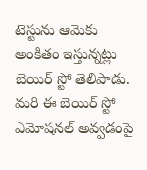టెస్టును ఆమెకు అంకితం ఇస్తున్నట్లు బెయిర్‌ స్టో తెలిపాడు. మరి ఈ బెయిర్‌ స్టో ఎమోషనల్‌ అవ్వడంపై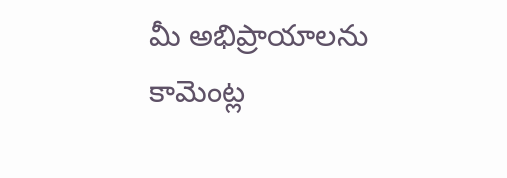మీ అభిప్రాయాలను కామెంట్ల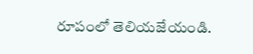రూపంలో తెలియజేయండి.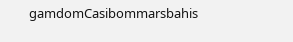gamdomCasibommarsbahis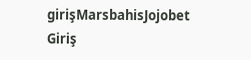girişMarsbahisJojobet Giriş